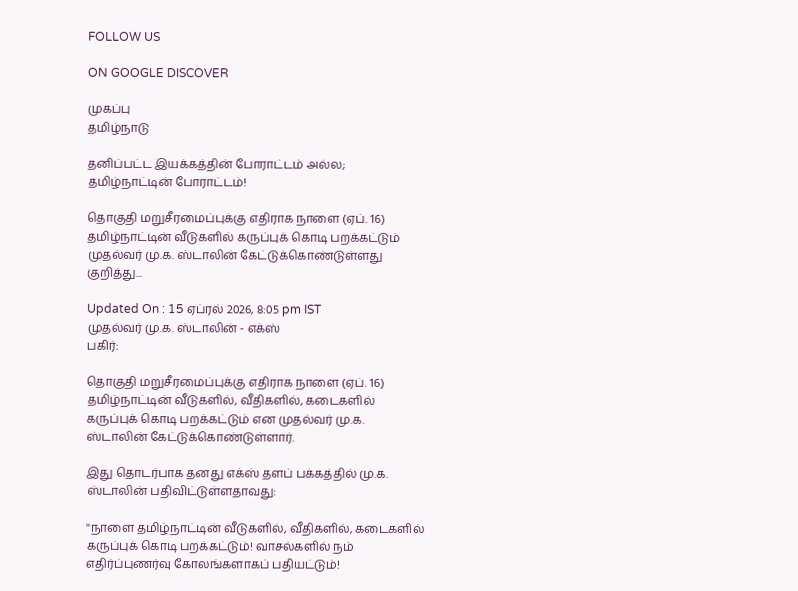FOLLOW US

ON GOOGLE DISCOVER

முகப்பு
தமிழ்நாடு

தனிப்பட்ட இயக்கத்தின் போராட்டம் அல்ல; தமிழ்நாட்டின் போராட்டம்!

தொகுதி மறுசீரமைப்புக்கு எதிராக நாளை (ஏப். 16) தமிழ்நாட்டின் வீடுகளில் கருப்புக் கொடி பறக்கட்டும் முதல்வர் மு.க. ஸ்டாலின் கேட்டுக்கொண்டுள்ளது குறித்து...

Updated On : 15 ஏப்ரல் 2026, 8:05 pm IST
முதல்வர் மு.க. ஸ்டாலின் - எக்ஸ்
பகிர்:

தொகுதி மறுசீரமைப்புக்கு எதிராக நாளை (ஏப். 16) தமிழ்நாட்டின் வீடுகளில், வீதிகளில், கடைகளில் கருப்புக் கொடி பறக்கட்டும் என முதல்வர் மு.க. ஸ்டாலின் கேட்டுக்கொண்டுள்ளார்.

இது தொடர்பாக தனது எக்ஸ் தளப் பக்கத்தில் மு.க. ஸ்டாலின் பதிவிட்டுள்ளதாவது:

''நாளை தமிழ்நாட்டின் வீடுகளில், வீதிகளில், கடைகளில் கருப்புக் கொடி பறக்கட்டும்! வாசல்களில் நம் எதிர்ப்புணர்வு கோலங்களாகப் பதியட்டும்!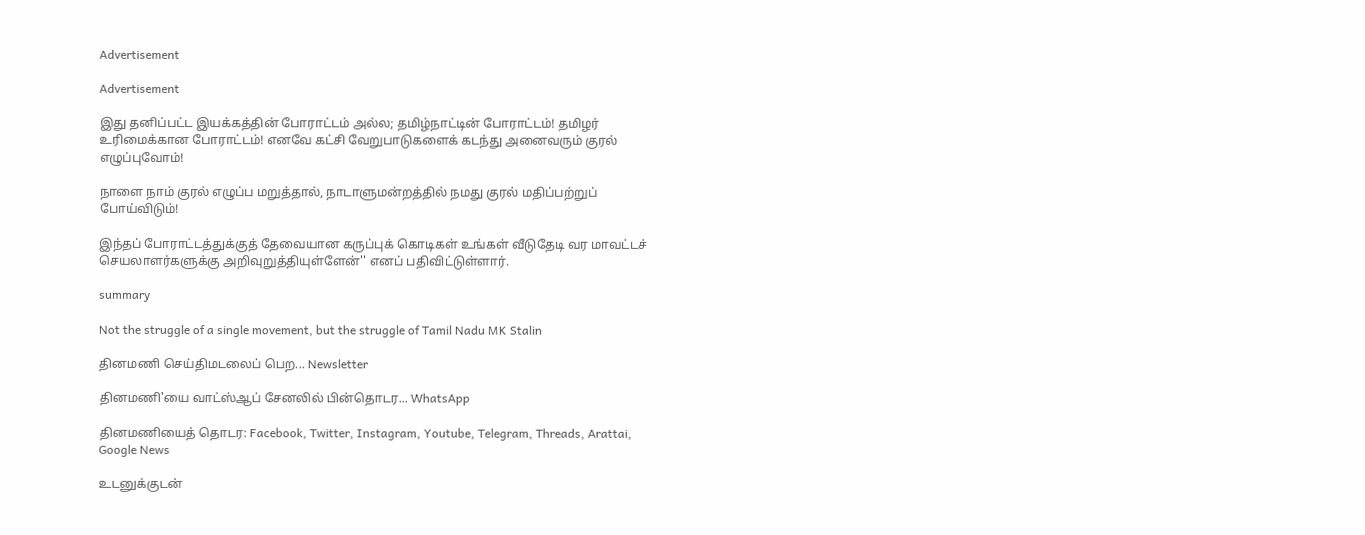Advertisement

Advertisement

இது தனிப்பட்ட இயக்கத்தின் போராட்டம் அல்ல; தமிழ்நாட்டின் போராட்டம்! தமிழர் உரிமைக்கான போராட்டம்! எனவே கட்சி வேறுபாடுகளைக் கடந்து அனைவரும் குரல் எழுப்புவோம்!

நாளை நாம் குரல் எழுப்ப மறுத்தால், நாடாளுமன்றத்தில் நமது குரல் மதிப்பற்றுப் போய்விடும்!

இந்தப் போராட்டத்துக்குத் தேவையான கருப்புக் கொடிகள் உங்கள் வீடுதேடி வர மாவட்டச் செயலாளர்களுக்கு அறிவுறுத்தியுள்ளேன்'' எனப் பதிவிட்டுள்ளார்.

summary

Not the struggle of a single movement, but the struggle of Tamil Nadu MK Stalin

தினமணி செய்திமடலைப் பெற... Newsletter

தினமணி'யை வாட்ஸ்ஆப் சேனலில் பின்தொடர... WhatsApp

தினமணியைத் தொடர: Facebook, Twitter, Instagram, Youtube, Telegram, Threads, Arattai, Google News

உடனுக்குடன்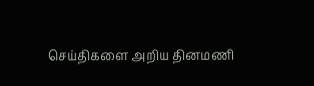செய்திகளை அறிய தினமணி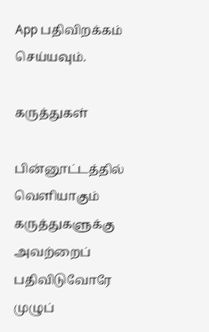App பதிவிறக்கம் செய்யவும்.

கருத்துகள்

பின்னூட்டத்தில் வெளியாகும் கருத்துகளுக்கு அவற்றைப் பதிவிடுவோரே முழுப்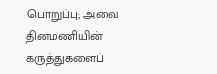பொறுப்பு; அவை தினமணியின் கருத்துகளைப்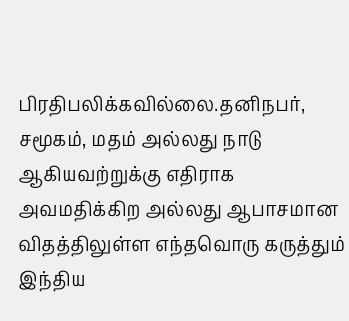பிரதிபலிக்கவில்லை.தனிநபர், சமூகம், மதம் அல்லது நாடு ஆகியவற்றுக்கு எதிராக அவமதிக்கிற அல்லது ஆபாசமான விதத்திலுள்ள எந்தவொரு கருத்தும் இந்திய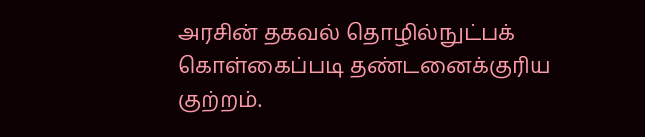அரசின் தகவல் தொழில்நுட்பக் கொள்கைப்படி தண்டனைக்குரிய குற்றம்.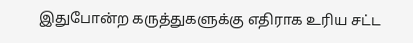இதுபோன்ற கருத்துகளுக்கு எதிராக உரிய சட்ட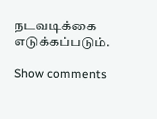நடவடிக்கை எடுக்கப்படும்.

Show comments